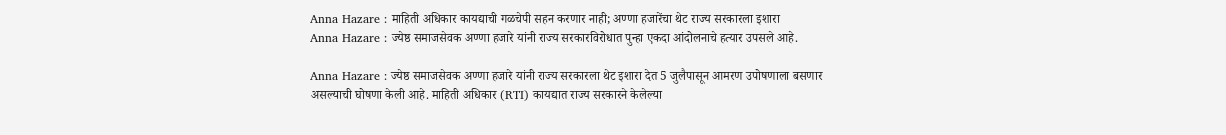Anna Hazare : माहिती अधिकार कायद्याची गळचेपी सहन करणार नाही; अण्णा हजारेंचा थेट राज्य सरकारला इशारा
Anna Hazare : ज्येष्ठ समाजसेवक अण्णा हजारे यांनी राज्य सरकारविरोधात पुन्हा एकदा आंदोलनाचे हत्यार उपसले आहे.

Anna Hazare : ज्येष्ठ समाजसेवक अण्णा हजारे यांनी राज्य सरकारला थेट इशारा देत 5 जुलैपासून आमरण उपोषणाला बसणार असल्याची घोषणा केली आहे. माहिती अधिकार (RTI) कायद्यात राज्य सरकारने केलेल्या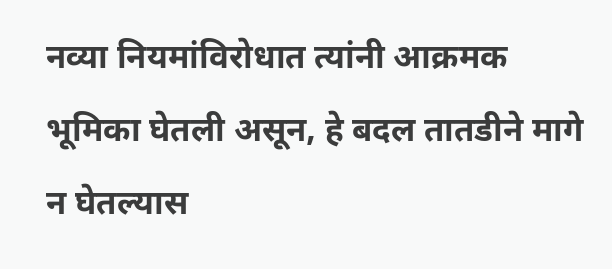नव्या नियमांविरोधात त्यांनी आक्रमक भूमिका घेतली असून, हे बदल तातडीने मागे न घेतल्यास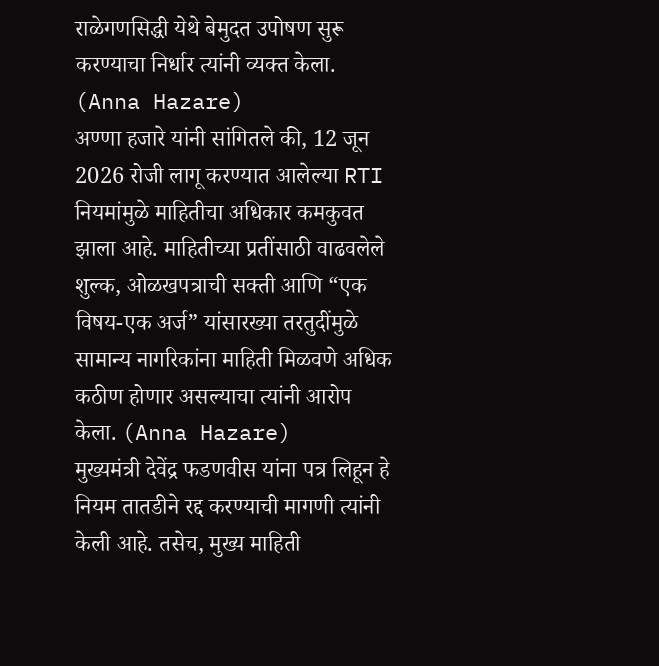राळेगणसिद्धी येथे बेमुदत उपोषण सुरू करण्याचा निर्धार त्यांनी व्यक्त केला. (Anna Hazare)
अण्णा हजारे यांनी सांगितले की, 12 जून 2026 रोजी लागू करण्यात आलेल्या RTI नियमांमुळे माहितीचा अधिकार कमकुवत झाला आहे. माहितीच्या प्रतींसाठी वाढवलेले शुल्क, ओळखपत्राची सक्ती आणि “एक विषय-एक अर्ज” यांसारख्या तरतुदींमुळे सामान्य नागरिकांना माहिती मिळवणे अधिक कठीण होणार असल्याचा त्यांनी आरोप केला. (Anna Hazare)
मुख्यमंत्री देवेंद्र फडणवीस यांना पत्र लिहून हे नियम तातडीने रद्द करण्याची मागणी त्यांनी केली आहे. तसेच, मुख्य माहिती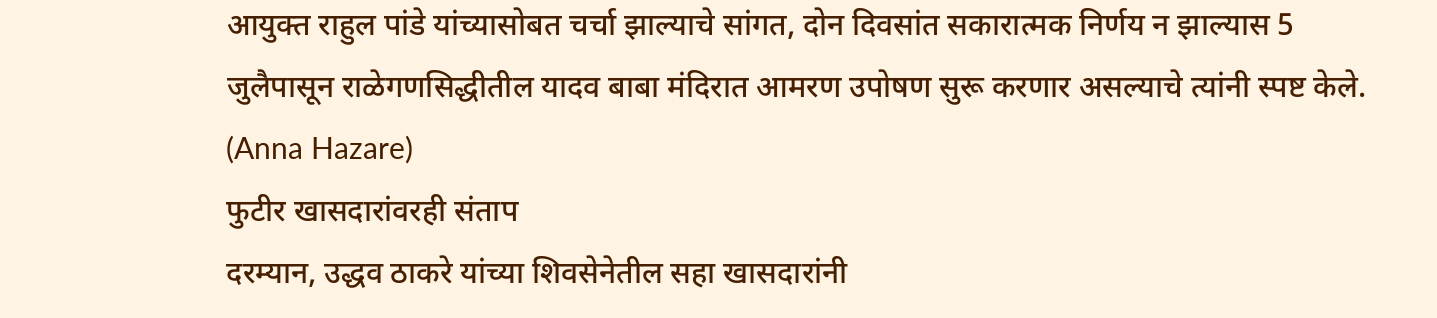आयुक्त राहुल पांडे यांच्यासोबत चर्चा झाल्याचे सांगत, दोन दिवसांत सकारात्मक निर्णय न झाल्यास 5 जुलैपासून राळेगणसिद्धीतील यादव बाबा मंदिरात आमरण उपोषण सुरू करणार असल्याचे त्यांनी स्पष्ट केले. (Anna Hazare)
फुटीर खासदारांवरही संताप
दरम्यान, उद्धव ठाकरे यांच्या शिवसेनेतील सहा खासदारांनी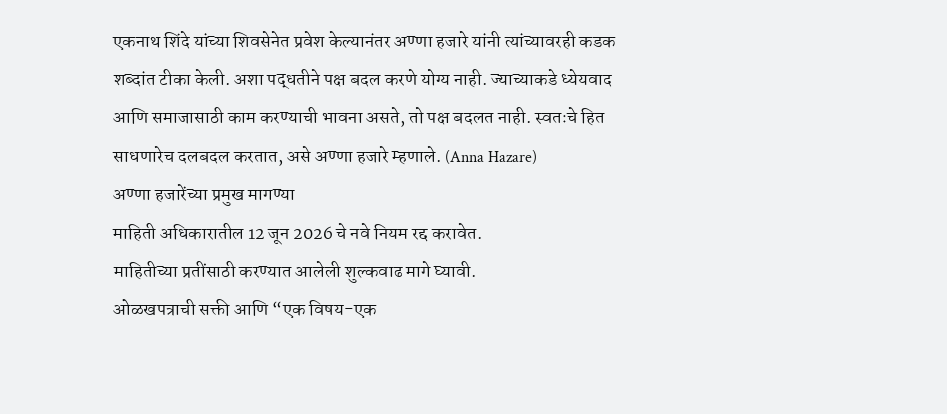एकनाथ शिंदे यांच्या शिवसेनेत प्रवेश केल्यानंतर अण्णा हजारे यांनी त्यांच्यावरही कडक शब्दांत टीका केली. अशा पद्धतीने पक्ष बदल करणे योग्य नाही. ज्याच्याकडे ध्येयवाद आणि समाजासाठी काम करण्याची भावना असते, तो पक्ष बदलत नाही. स्वतःचे हित साधणारेच दलबदल करतात, असे अण्णा हजारे म्हणाले. (Anna Hazare)
अण्णा हजारेंच्या प्रमुख मागण्या
माहिती अधिकारातील 12 जून 2026 चे नवे नियम रद्द करावेत.
माहितीच्या प्रतींसाठी करण्यात आलेली शुल्कवाढ मागे घ्यावी.
ओळखपत्राची सक्ती आणि “एक विषय-एक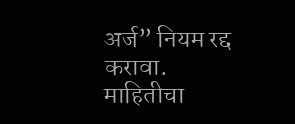अर्ज” नियम रद्द करावा.
माहितीचा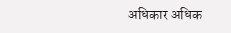अधिकार अधिक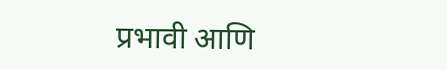प्रभावी आणि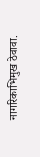नागरिकाभिमुख ठेवावा.